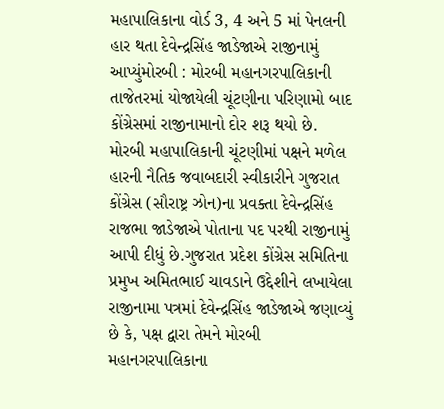મહાપાલિકાના વોર્ડ 3, 4 અને 5 માં પેનલની હાર થતા દેવેન્દ્રસિંહ જાડેજાએ રાજીનામું આપ્યુંમોરબી : મોરબી મહાનગરપાલિકાની તાજેતરમાં યોજાયેલી ચૂંટણીના પરિણામો બાદ કોંગ્રેસમાં રાજીનામાનો દોર શરૂ થયો છે. મોરબી મહાપાલિકાની ચૂંટણીમાં પક્ષને મળેલ હારની નૈતિક જવાબદારી સ્વીકારીને ગુજરાત કોંગ્રેસ (સૌરાષ્ટ્ર ઝોન)ના પ્રવક્તા દેવેન્દ્રસિંહ રાજભા જાડેજાએ પોતાના પદ પરથી રાજીનામું આપી દીધું છે.ગુજરાત પ્રદેશ કોંગ્રેસ સમિતિના પ્રમુખ અમિતભાઈ ચાવડાને ઉદ્દેશીને લખાયેલા રાજીનામા પત્રમાં દેવેન્દ્રસિંહ જાડેજાએ જણાવ્યું છે કે, પક્ષ દ્વારા તેમને મોરબી મહાનગરપાલિકાના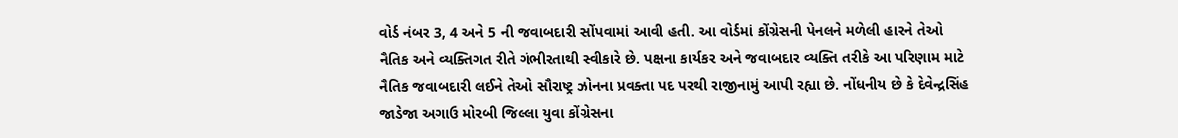વોર્ડ નંબર 3, 4 અને 5 ની જવાબદારી સોંપવામાં આવી હતી. આ વોર્ડમાં કોંગ્રેસની પેનલને મળેલી હારને તેઓ નૈતિક અને વ્યક્તિગત રીતે ગંભીરતાથી સ્વીકારે છે. પક્ષના કાર્યકર અને જવાબદાર વ્યક્તિ તરીકે આ પરિણામ માટે નૈતિક જવાબદારી લઈને તેઓ સૌરાષ્ટ્ર ઝોનના પ્રવક્તા પદ પરથી રાજીનામું આપી રહ્યા છે. નોંધનીય છે કે દેવેન્દ્રસિંહ જાડેજા અગાઉ મોરબી જિલ્લા યુવા કોંગ્રેસના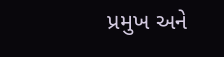પ્રમુખ અને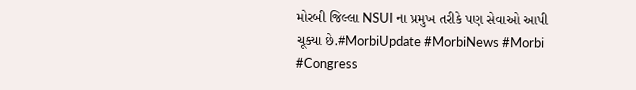મોરબી જિલ્લા NSUI ના પ્રમુખ તરીકે પણ સેવાઓ આપી ચૂક્યા છે.#MorbiUpdate #MorbiNews #Morbi #Congress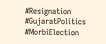#Resignation #GujaratPolitics #MorbiElection